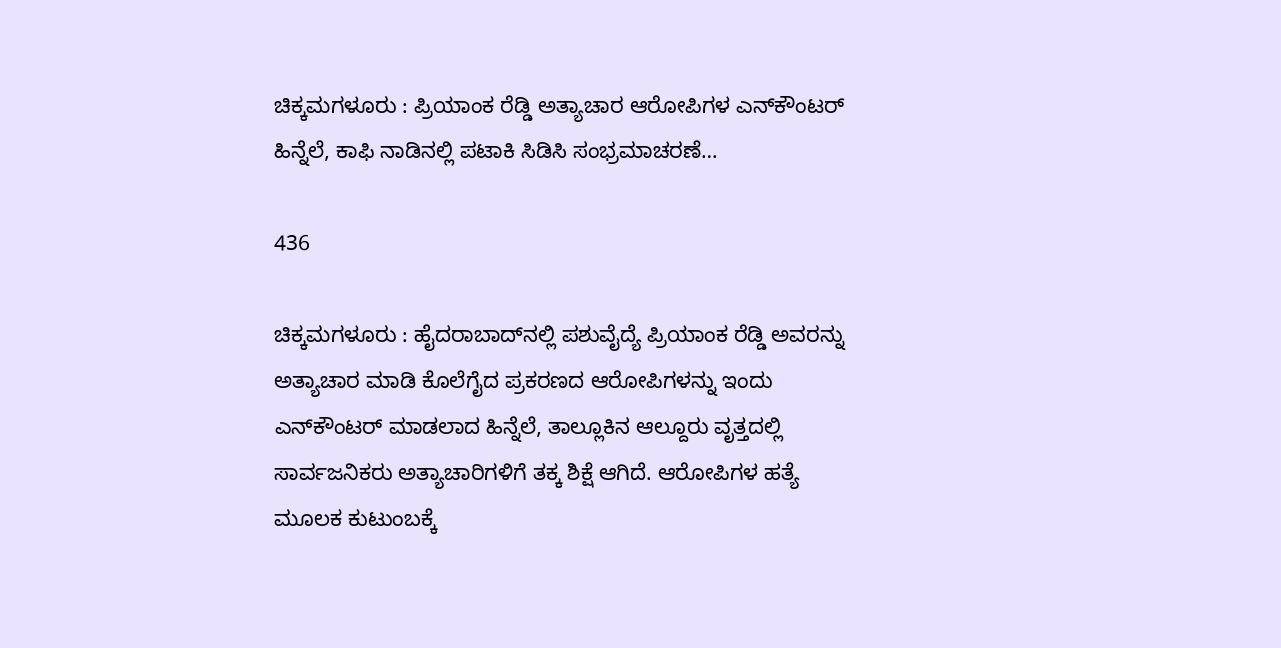ಚಿಕ್ಕಮಗಳೂರು : ಪ್ರಿಯಾಂಕ ರೆಡ್ಡಿ ಅತ್ಯಾಚಾರ ಆರೋಪಿಗಳ ಎನ್‍ಕೌಂಟರ್ ಹಿನ್ನೆಲೆ, ಕಾಫಿ ನಾಡಿನಲ್ಲಿ ಪಟಾಕಿ ಸಿಡಿಸಿ ಸಂಭ್ರಮಾಚರಣೆ…

436

ಚಿಕ್ಕಮಗಳೂರು : ಹೈದರಾಬಾದ್‍ನಲ್ಲಿ ಪಶುವೈದ್ಯೆ ಪ್ರಿಯಾಂಕ ರೆಡ್ಡಿ ಅವರನ್ನು ಅತ್ಯಾಚಾರ ಮಾಡಿ ಕೊಲೆಗೈದ ಪ್ರಕರಣದ ಆರೋಪಿಗಳನ್ನು ಇಂದು ಎನ್‍ಕೌಂಟರ್ ಮಾಡಲಾದ ಹಿನ್ನೆಲೆ, ತಾಲ್ಲೂಕಿನ ಆಲ್ದೂರು ವೃತ್ತದಲ್ಲಿ ಸಾರ್ವಜನಿಕರು ಅತ್ಯಾಚಾರಿಗಳಿಗೆ ತಕ್ಕ ಶಿಕ್ಷೆ ಆಗಿದೆ. ಆರೋಪಿಗಳ ಹತ್ಯೆ ಮೂಲಕ ಕುಟುಂಬಕ್ಕೆ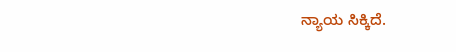ನ್ಯಾಯ ಸಿಕ್ಕಿದೆ.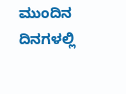ಮುಂದಿನ ದಿನಗಳಲ್ಲಿ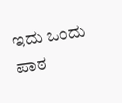ಇದು ಒಂದು ಪಾಠ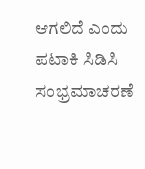ಆಗಲಿದೆ ಎಂದು ಪಟಾಕಿ ಸಿಡಿಸಿ ಸಂಭ್ರಮಾಚರಣೆ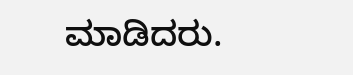ಮಾಡಿದರು.